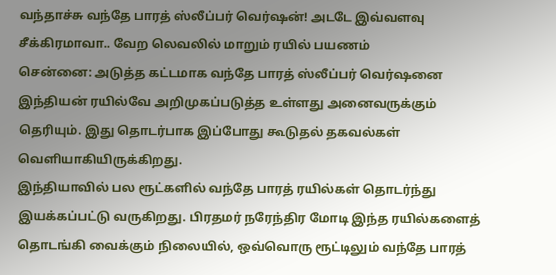வந்தாச்சு வந்தே பாரத் ஸ்லீப்பர் வெர்ஷன்! அடடே இவ்வளவு சீக்கிரமாவா.. வேற லெவலில் மாறும் ரயில் பயணம்
சென்னை: அடுத்த கட்டமாக வந்தே பாரத் ஸ்லீப்பர் வெர்ஷனை இந்தியன் ரயில்வே அறிமுகப்படுத்த உள்ளது அனைவருக்கும் தெரியும். இது தொடர்பாக இப்போது கூடுதல் தகவல்கள் வெளியாகியிருக்கிறது.
இந்தியாவில் பல ரூட்களில் வந்தே பாரத் ரயில்கள் தொடர்ந்து இயக்கப்பட்டு வருகிறது. பிரதமர் நரேந்திர மோடி இந்த ரயில்களைத் தொடங்கி வைக்கும் நிலையில், ஒவ்வொரு ரூட்டிலும் வந்தே பாரத்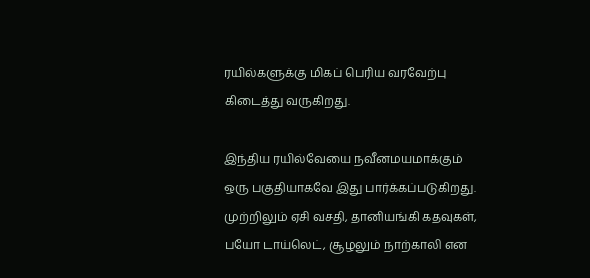ரயில்களுக்கு மிகப் பெரிய வரவேற்பு கிடைத்து வருகிறது.

இந்திய ரயில்வேயை நவீனமயமாக்கும் ஒரு பகுதியாகவே இது பார்க்கப்படுகிறது. முற்றிலும் ஏசி வசதி, தானியங்கி கதவுகள், பயோ டாய்லெட், சூழலும் நாற்காலி என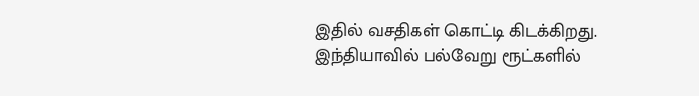இதில் வசதிகள் கொட்டி கிடக்கிறது.
இந்தியாவில் பல்வேறு ரூட்களில்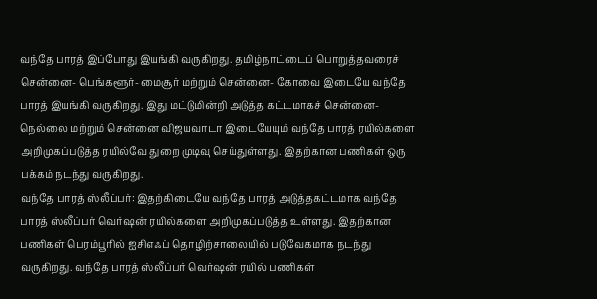வந்தே பாரத் இப்போது இயங்கி வருகிறது. தமிழ்நாட்டைப் பொறுத்தவரைச் சென்னை- பெங்களூர்- மைசூர் மற்றும் சென்னை- கோவை இடையே வந்தே பாரத் இயங்கி வருகிறது. இது மட்டுமின்றி அடுத்த கட்டமாகச் சென்னை- நெல்லை மற்றும் சென்னை விஜயவாடா இடையேயும் வந்தே பாரத் ரயில்களை அறிமுகப்படுத்த ரயில்வே துறை முடிவு செய்துள்ளது. இதற்கான பணிகள் ஒரு பக்கம் நடந்து வருகிறது.
வந்தே பாரத் ஸ்லீப்பர்: இதற்கிடையே வந்தே பாரத் அடுத்தகட்டமாக வந்தே பாரத் ஸ்லீப்பர் வெர்ஷன் ரயில்களை அறிமுகப்படுத்த உள்ளது. இதற்கான பணிகள் பெரம்பூரில் ஐசிஎஃப் தொழிற்சாலையில் படுவேகமாக நடந்து வருகிறது. வந்தே பாரத் ஸ்லீப்பர் வெர்ஷன் ரயில் பணிகள்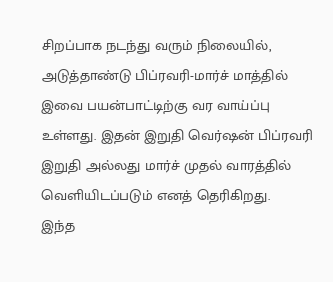சிறப்பாக நடந்து வரும் நிலையில், அடுத்தாண்டு பிப்ரவரி-மார்ச் மாத்தில் இவை பயன்பாட்டிற்கு வர வாய்ப்பு உள்ளது. இதன் இறுதி வெர்ஷன் பிப்ரவரி இறுதி அல்லது மார்ச் முதல் வாரத்தில் வெளியிடப்படும் எனத் தெரிகிறது.
இந்த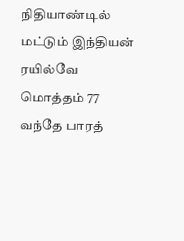நிதியாண்டில் மட்டும் இந்தியன் ரயில்வே மொத்தம் 77 வந்தே பாரத்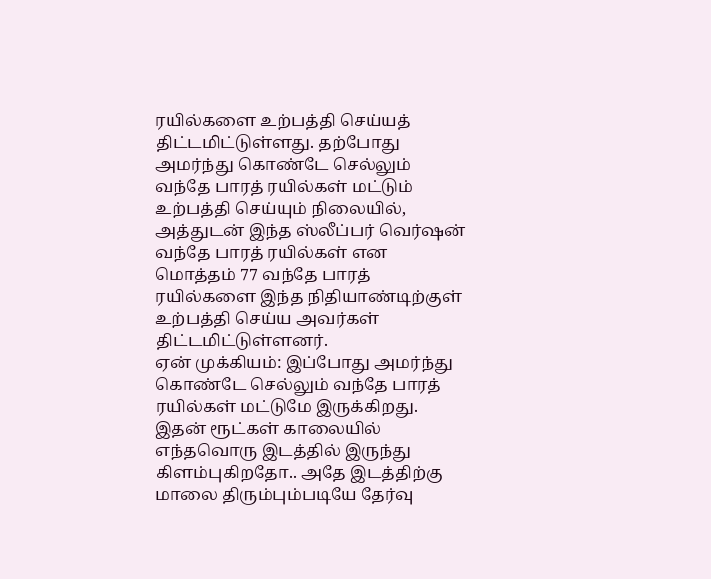ரயில்களை உற்பத்தி செய்யத் திட்டமிட்டுள்ளது. தற்போது அமர்ந்து கொண்டே செல்லும் வந்தே பாரத் ரயில்கள் மட்டும் உற்பத்தி செய்யும் நிலையில், அத்துடன் இந்த ஸ்லீப்பர் வெர்ஷன் வந்தே பாரத் ரயில்கள் என மொத்தம் 77 வந்தே பாரத் ரயில்களை இந்த நிதியாண்டிற்குள் உற்பத்தி செய்ய அவர்கள் திட்டமிட்டுள்ளனர்.
ஏன் முக்கியம்: இப்போது அமர்ந்து கொண்டே செல்லும் வந்தே பாரத் ரயில்கள் மட்டுமே இருக்கிறது. இதன் ரூட்கள் காலையில் எந்தவொரு இடத்தில் இருந்து கிளம்புகிறதோ.. அதே இடத்திற்கு மாலை திரும்பும்படியே தேர்வு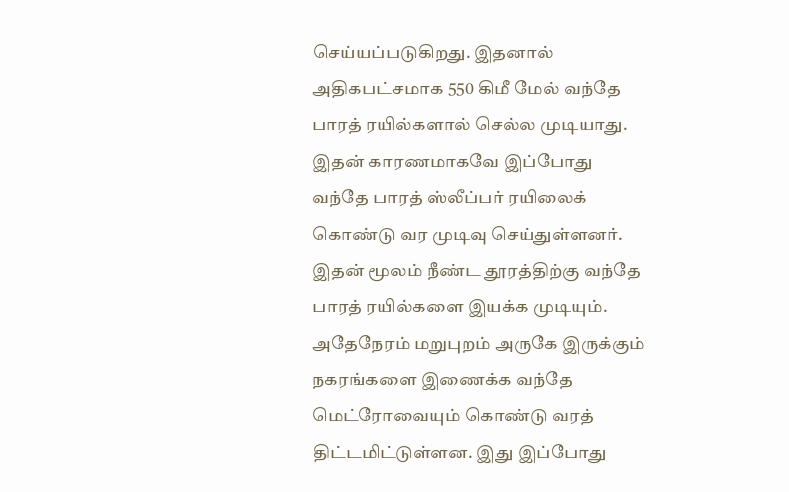செய்யப்படுகிறது. இதனால் அதிகபட்சமாக 550 கிமீ மேல் வந்தே பாரத் ரயில்களால் செல்ல முடியாது. இதன் காரணமாகவே இப்போது வந்தே பாரத் ஸ்லீப்பர் ரயிலைக் கொண்டு வர முடிவு செய்துள்ளனர். இதன் மூலம் நீண்ட தூரத்திற்கு வந்தே பாரத் ரயில்களை இயக்க முடியும்.
அதேநேரம் மறுபுறம் அருகே இருக்கும் நகரங்களை இணைக்க வந்தே மெட்ரோவையும் கொண்டு வரத் திட்டமிட்டுள்ளன. இது இப்போது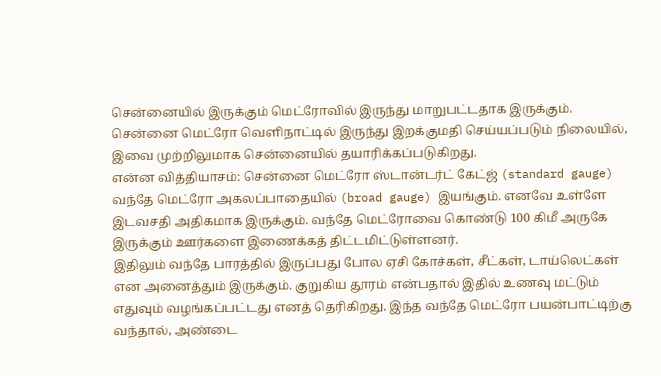சென்னையில் இருக்கும் மெட்ரோவில் இருந்து மாறுபட்டதாக இருக்கும். சென்னை மெட்ரோ வெளிநாட்டில் இருந்து இறக்குமதி செய்யப்படும் நிலையில், இவை முற்றிலுமாக சென்னையில் தயாரிக்கப்படுகிறது.
என்ன வித்தியாசம்: சென்னை மெட்ரோ ஸ்டான்டர்ட் கேட்ஜ் (standard gauge) வந்தே மெட்ரோ அகலப்பாதையில் (broad gauge) இயங்கும். எனவே உள்ளே இடவசதி அதிகமாக இருக்கும். வந்தே மெட்ரோவை கொண்டு 100 கிமீ அருகே இருக்கும் ஊர்களை இணைக்கத் திட்டமிட்டுள்ளனர்.
இதிலும் வந்தே பாரத்தில் இருப்பது போல ஏசி கோச்கள், சீட்கள், டாய்லெட்கள் என அனைத்தும் இருக்கும். குறுகிய தூரம் என்பதால் இதில் உணவு மட்டும் எதுவும் வழங்கப்பட்டது எனத் தெரிகிறது. இந்த வந்தே மெட்ரோ பயன்பாட்டிற்கு வந்தால், அண்டை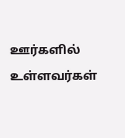ஊர்களில் உள்ளவர்கள்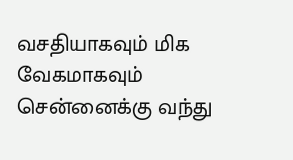வசதியாகவும் மிக வேகமாகவும் சென்னைக்கு வந்து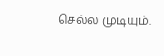செல்ல முடியும்.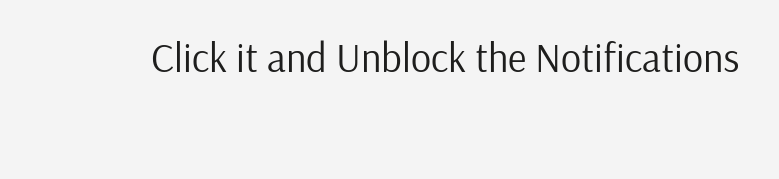Click it and Unblock the Notifications